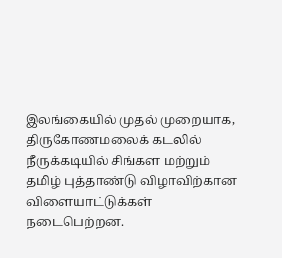இலங்கையில் முதல் முறையாக, திருகோணமலைக் கடலில் நீருக்கடியில் சிங்கள மற்றும் தமிழ் புத்தாண்டு விழாவிற்கான விளையாட்டுக்கள் நடைபெற்றன.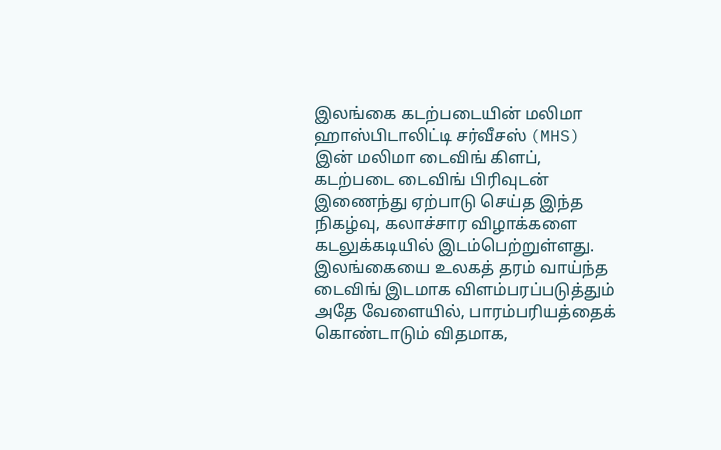இலங்கை கடற்படையின் மலிமா ஹாஸ்பிடாலிட்டி சர்வீசஸ் (MHS) இன் மலிமா டைவிங் கிளப், கடற்படை டைவிங் பிரிவுடன் இணைந்து ஏற்பாடு செய்த இந்த நிகழ்வு, கலாச்சார விழாக்களை கடலுக்கடியில் இடம்பெற்றுள்ளது.
இலங்கையை உலகத் தரம் வாய்ந்த டைவிங் இடமாக விளம்பரப்படுத்தும் அதே வேளையில், பாரம்பரியத்தைக் கொண்டாடும் விதமாக,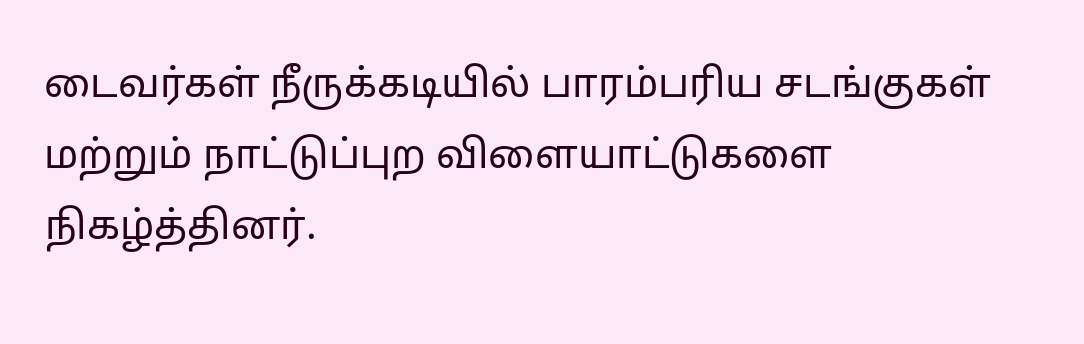டைவர்கள் நீருக்கடியில் பாரம்பரிய சடங்குகள் மற்றும் நாட்டுப்புற விளையாட்டுகளை நிகழ்த்தினர்.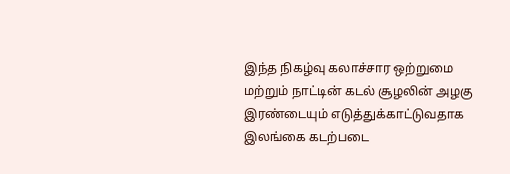இந்த நிகழ்வு கலாச்சார ஒற்றுமை மற்றும் நாட்டின் கடல் சூழலின் அழகு இரண்டையும் எடுத்துக்காட்டுவதாக இலங்கை கடற்படை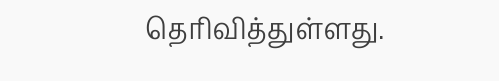தெரிவித்துள்ளது.